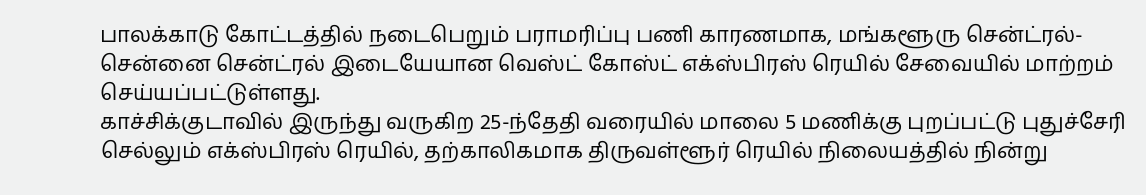பாலக்காடு கோட்டத்தில் நடைபெறும் பராமரிப்பு பணி காரணமாக, மங்களூரு சென்ட்ரல்- சென்னை சென்ட்ரல் இடையேயான வெஸ்ட் கோஸ்ட் எக்ஸ்பிரஸ் ரெயில் சேவையில் மாற்றம் செய்யப்பட்டுள்ளது.
காச்சிக்குடாவில் இருந்து வருகிற 25-ந்தேதி வரையில் மாலை 5 மணிக்கு புறப்பட்டு புதுச்சேரி செல்லும் எக்ஸ்பிரஸ் ரெயில், தற்காலிகமாக திருவள்ளூர் ரெயில் நிலையத்தில் நின்று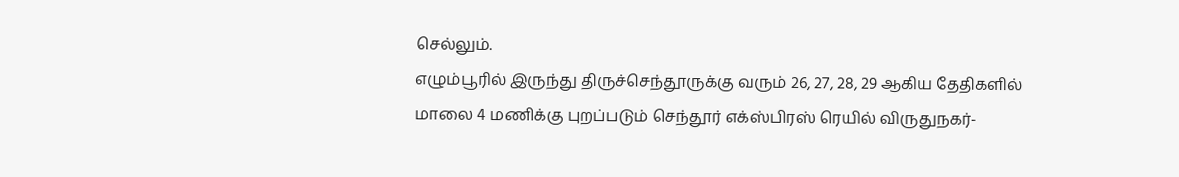செல்லும்.
எழும்பூரில் இருந்து திருச்செந்தூருக்கு வரும் 26, 27, 28, 29 ஆகிய தேதிகளில் மாலை 4 மணிக்கு புறப்படும் செந்தூர் எக்ஸ்பிரஸ் ரெயில் விருதுநகர்-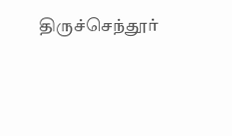திருச்செந்தூர்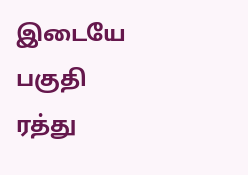இடையே பகுதி ரத்து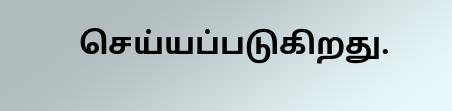செய்யப்படுகிறது.